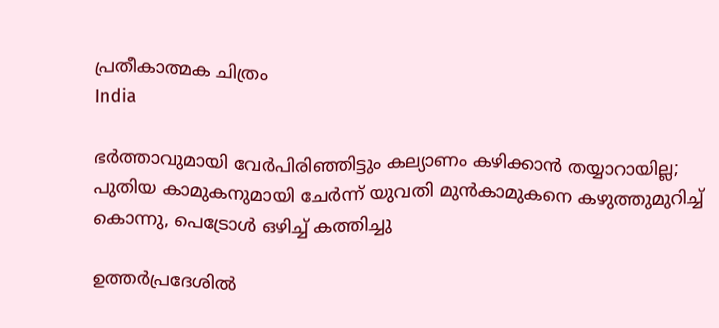പ്രതീകാത്മക ചിത്രം
India

ഭര്‍ത്താവുമായി വേര്‍പിരിഞ്ഞിട്ടും കല്യാണം കഴിക്കാന്‍ തയ്യാറായില്ല; പുതിയ കാമുകനുമായി ചേര്‍ന്ന് യുവതി മുന്‍കാമുകനെ കഴുത്തുമുറിച്ച് കൊന്നു, പെട്രോള്‍ ഒഴിച്ച് കത്തിച്ചു

ഉത്തര്‍പ്രദേശില്‍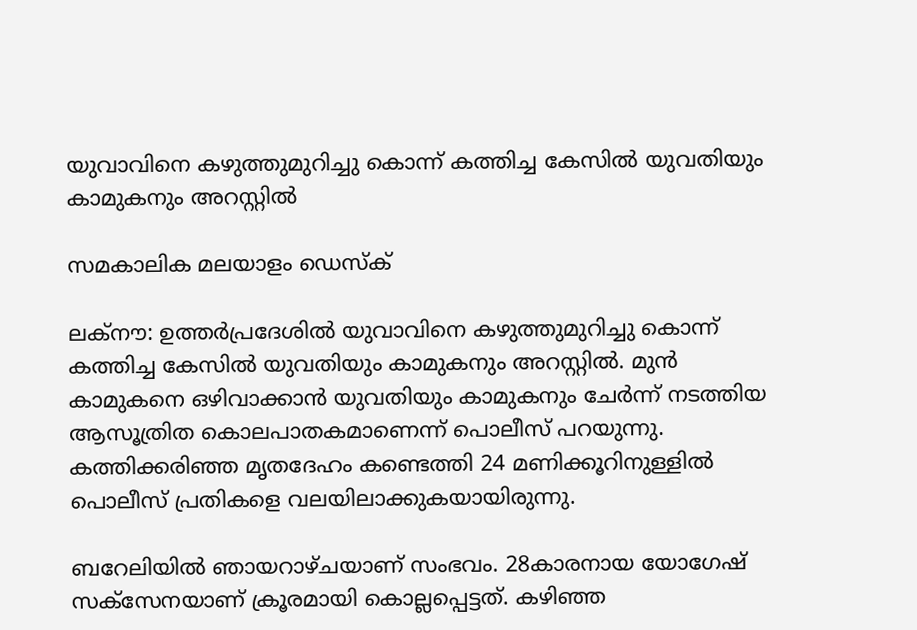യുവാവിനെ കഴുത്തുമുറിച്ചു കൊന്ന് കത്തിച്ച കേസില്‍ യുവതിയും കാമുകനും അറസ്റ്റില്‍

സമകാലിക മലയാളം ഡെസ്ക്

ലക്‌നൗ: ഉത്തര്‍പ്രദേശില്‍ യുവാവിനെ കഴുത്തുമുറിച്ചു കൊന്ന് കത്തിച്ച കേസില്‍ യുവതിയും കാമുകനും അറസ്റ്റില്‍. മുന്‍ കാമുകനെ ഒഴിവാക്കാന്‍ യുവതിയും കാമുകനും ചേര്‍ന്ന് നടത്തിയ ആസൂത്രിത കൊലപാതകമാണെന്ന് പൊലീസ് പറയുന്നു. കത്തിക്കരിഞ്ഞ മൃതദേഹം കണ്ടെത്തി 24 മണിക്കൂറിനുള്ളില്‍ പൊലീസ് പ്രതികളെ വലയിലാക്കുകയായിരുന്നു.

ബറേലിയില്‍ ഞായറാഴ്ചയാണ് സംഭവം. 28കാരനായ യോഗേഷ് സക്‌സേനയാണ് ക്രൂരമായി കൊല്ലപ്പെട്ടത്. കഴിഞ്ഞ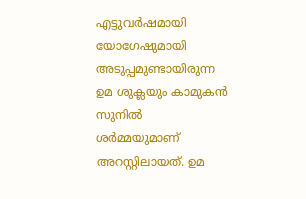എട്ടുവര്‍ഷമായി യോഗേഷുമായി അടുപ്പമുണ്ടായിരുന്ന ഉമ ശുക്ലയും കാമുകന്‍ സുനില്‍ ശര്‍മ്മയുമാണ് അറസ്റ്റിലായത്. ഉമ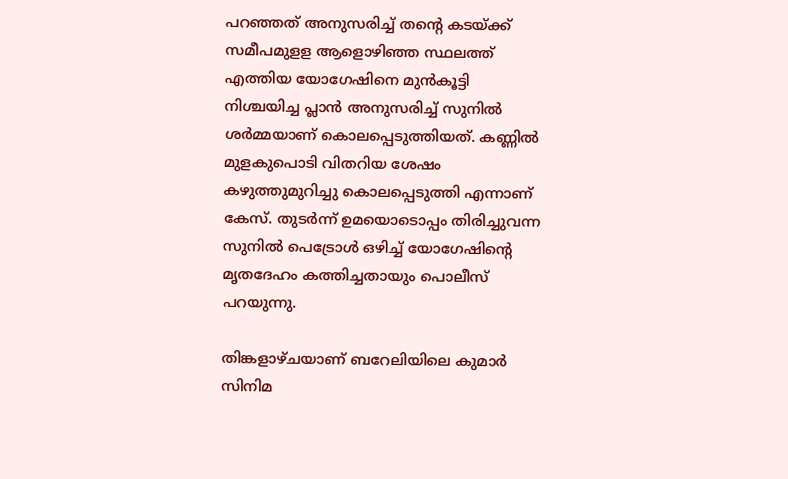പറഞ്ഞത് അനുസരിച്ച് തന്റെ കടയ്ക്ക് സമീപമുളള ആളൊഴിഞ്ഞ സ്ഥലത്ത് എത്തിയ യോഗേഷിനെ മുന്‍കൂട്ടി നിശ്ചയിച്ച പ്ലാന്‍ അനുസരിച്ച് സുനില്‍ ശര്‍മ്മയാണ് കൊലപ്പെടുത്തിയത്. കണ്ണില്‍ മുളകുപൊടി വിതറിയ ശേഷം കഴുത്തുമുറിച്ചു കൊലപ്പെടുത്തി എന്നാണ് കേസ്. തുടര്‍ന്ന് ഉമയൊടൊപ്പം തിരിച്ചുവന്ന സുനില്‍ പെട്രോള്‍ ഒഴിച്ച് യോഗേഷിന്റെ മൃതദേഹം കത്തിച്ചതായും പൊലീസ് പറയുന്നു.

തിങ്കളാഴ്ചയാണ് ബറേലിയിലെ കുമാര്‍ സിനിമ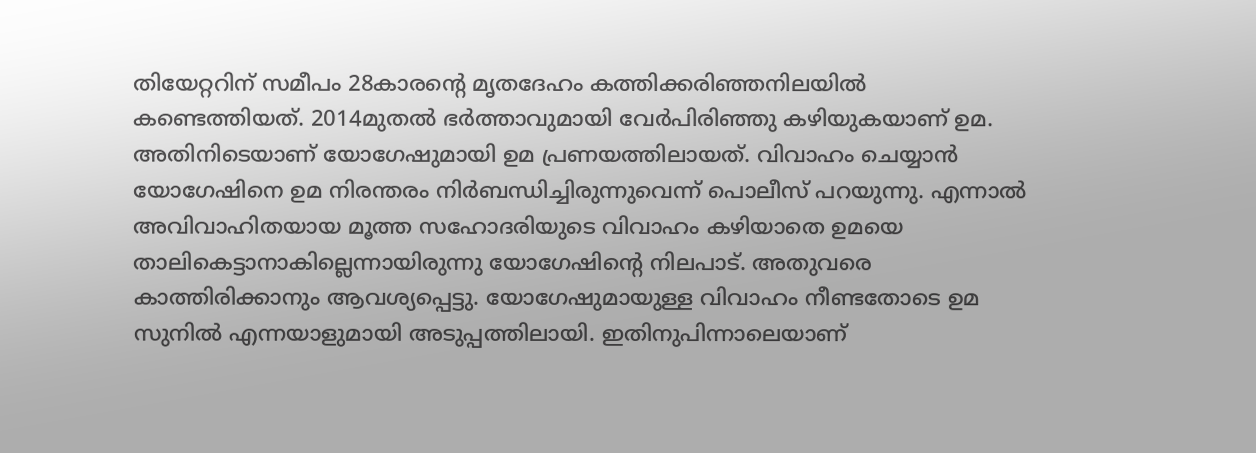തിയേറ്ററിന് സമീപം 28കാരന്റെ മൃതദേഹം കത്തിക്കരിഞ്ഞനിലയില്‍ കണ്ടെത്തിയത്. 2014മുതല്‍ ഭര്‍ത്താവുമായി വേര്‍പിരിഞ്ഞു കഴിയുകയാണ് ഉമ. അതിനിടെയാണ് യോഗേഷുമായി ഉമ പ്രണയത്തിലായത്. വിവാഹം ചെയ്യാന്‍ യോഗേഷിനെ ഉമ നിരന്തരം നിര്‍ബന്ധിച്ചിരുന്നുവെന്ന് പൊലീസ് പറയുന്നു. എന്നാല്‍ അവിവാഹിതയായ മൂത്ത സഹോദരിയുടെ വിവാഹം കഴിയാതെ ഉമയെ താലികെട്ടാനാകില്ലെന്നായിരുന്നു യോഗേഷിന്റെ നിലപാട്. അതുവരെ കാത്തിരിക്കാനും ആവശ്യപ്പെട്ടു. യോഗേഷുമായുള്ള വിവാഹം നീണ്ടതോടെ ഉമ സുനില്‍ എന്നയാളുമായി അടുപ്പത്തിലായി. ഇതിനുപിന്നാലെയാണ്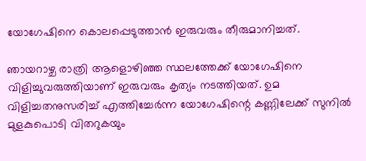യോഗേഷിനെ കൊലപ്പെടുത്താന്‍ ഇരുവരും തീരുമാനിച്ചത്.

ഞായറാഴ്ച രാത്രി ആളൊഴിഞ്ഞ സ്ഥലത്തേക്ക് യോഗേഷിനെ വിളിച്ചുവരുത്തിയാണ് ഇരുവരും കൃത്യം നടത്തിയത്. ഉമ വിളിച്ചതനുസരിച്ച് എത്തിച്ചേര്‍ന്ന യോഗേഷിന്റെ കണ്ണിലേക്ക് സുനില്‍ മുളകുപൊടി വിതറുകയും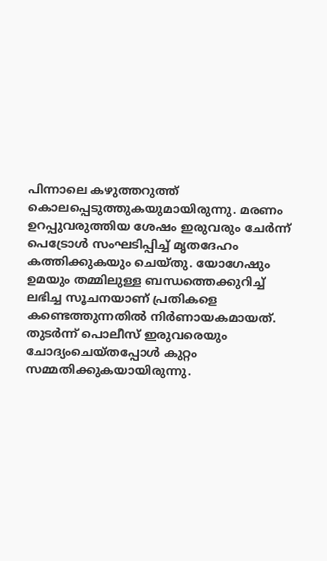പിന്നാലെ കഴുത്തറുത്ത് കൊലപ്പെടുത്തുകയുമായിരുന്നു. മരണം ഉറപ്പുവരുത്തിയ ശേഷം ഇരുവരും ചേര്‍ന്ന് പെട്രോള്‍ സംഘടിപ്പിച്ച് മൃതദേഹം കത്തിക്കുകയും ചെയ്തു. യോഗേഷും ഉമയും തമ്മിലുള്ള ബന്ധത്തെക്കുറിച്ച് ലഭിച്ച സൂചനയാണ് പ്രതികളെ കണ്ടെത്തുന്നതില്‍ നിര്‍ണായകമായത്. തുടര്‍ന്ന് പൊലീസ് ഇരുവരെയും ചോദ്യംചെയ്തപ്പോള്‍ കുറ്റം സമ്മതിക്കുകയായിരുന്നു.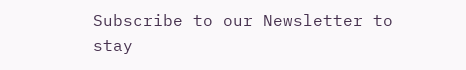Subscribe to our Newsletter to stay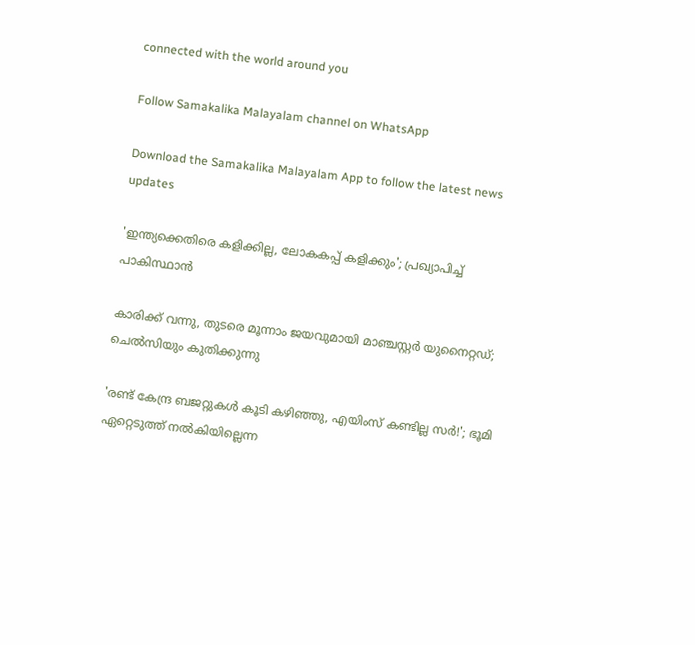connected with the world around you

Follow Samakalika Malayalam channel on WhatsApp

Download the Samakalika Malayalam App to follow the latest news updates

'ഇന്ത്യക്കെതിരെ കളിക്കില്ല, ലോകകപ്പ് കളിക്കും'; പ്രഖ്യാപിച്ച് പാകിസ്ഥാന്‍

കാരിക്ക് വന്നു, തുടരെ മൂന്നാം ജയവുമായി മാഞ്ചസ്റ്റര്‍ യുനൈറ്റഡ്; ചെല്‍സിയും കുതിക്കുന്നു

'രണ്ട് കേന്ദ്ര ബജറ്റുകള്‍ കൂടി കഴിഞ്ഞു, എയിംസ് കണ്ടില്ല സര്‍!'; ഭൂമി ഏറ്റെടുത്ത് നല്‍കിയില്ലെന്ന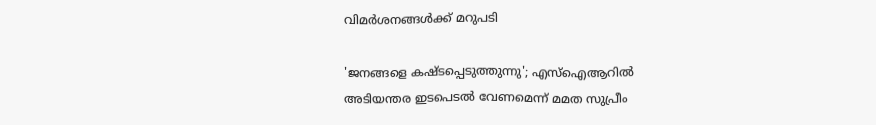വിമര്‍ശനങ്ങള്‍ക്ക് മറുപടി

'ജനങ്ങളെ കഷ്ടപ്പെടുത്തുന്നു'; എസ്ഐആറിൽ അടിയന്തര ഇടപെടൽ വേണമെന്ന് മമത സുപ്രീം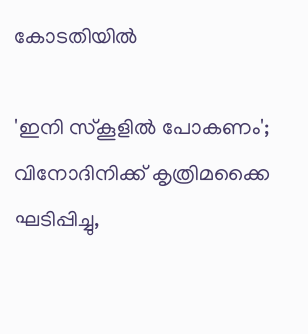കോടതിയിൽ

'ഇനി സ്‌കൂളില്‍ പോകണം'; വിനോദിനിക്ക് കൃത്രിമക്കൈ ഘടിപ്പിച്ചു,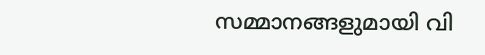സമ്മാനങ്ങളുമായി വി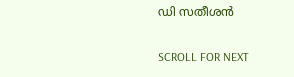ഡി സതീശന്‍

SCROLL FOR NEXT